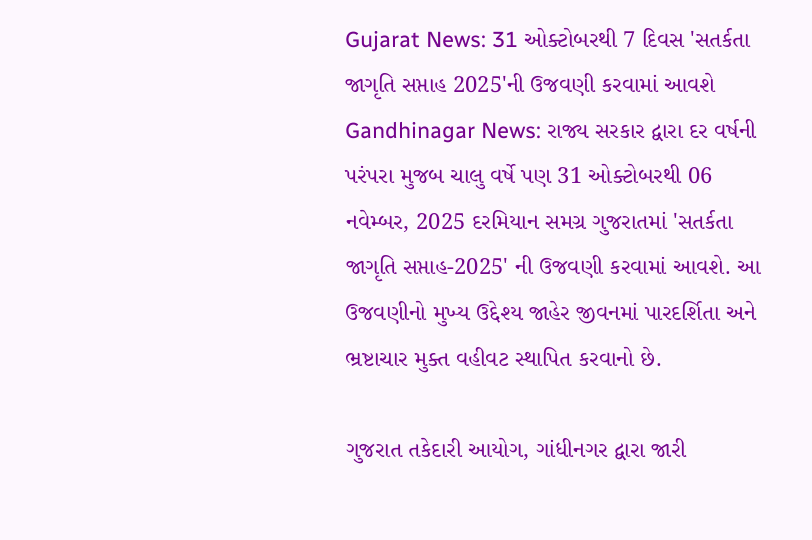Gujarat News: 31 ઓક્ટોબરથી 7 દિવસ 'સતર્કતા જાગૃતિ સપ્તાહ 2025'ની ઉજવણી કરવામાં આવશે
Gandhinagar News: રાજ્ય સરકાર દ્વારા દર વર્ષની પરંપરા મુજબ ચાલુ વર્ષે પણ 31 ઓક્ટોબરથી 06 નવેમ્બર, 2025 દરમિયાન સમગ્ર ગુજરાતમાં 'સતર્કતા જાગૃતિ સપ્તાહ-2025' ની ઉજવણી કરવામાં આવશે. આ ઉજવણીનો મુખ્ય ઉદ્દેશ્ય જાહેર જીવનમાં પારદર્શિતા અને ભ્રષ્ટાચાર મુક્ત વહીવટ સ્થાપિત કરવાનો છે.

ગુજરાત તકેદારી આયોગ, ગાંધીનગર દ્વારા જારી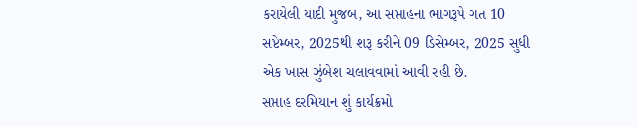કરાયેલી યાદી મુજબ, આ સપ્તાહના ભાગરૂપે ગત 10 સપ્ટેમ્બર, 2025થી શરૂ કરીને 09 ડિસેમ્બર, 2025 સુધી એક ખાસ ઝુંબેશ ચલાવવામાં આવી રહી છે.
સપ્તાહ દરમિયાન શું કાર્યક્રમો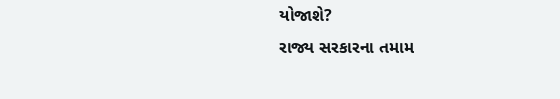યોજાશે?
રાજ્ય સરકારના તમામ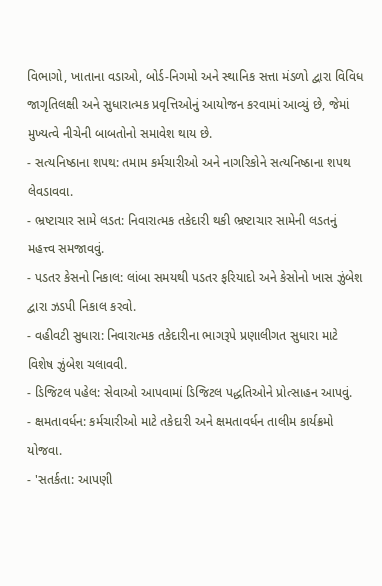વિભાગો, ખાતાના વડાઓ, બોર્ડ-નિગમો અને સ્થાનિક સત્તા મંડળો દ્વારા વિવિધ જાગૃતિલક્ષી અને સુધારાત્મક પ્રવૃત્તિઓનું આયોજન કરવામાં આવ્યું છે, જેમાં મુખ્યત્વે નીચેની બાબતોનો સમાવેશ થાય છે.
- સત્યનિષ્ઠાના શપથ: તમામ કર્મચારીઓ અને નાગરિકોને સત્યનિષ્ઠાના શપથ લેવડાવવા.
- ભ્રષ્ટાચાર સામે લડત: નિવારાત્મક તકેદારી થકી ભ્રષ્ટાચાર સામેની લડતનું મહત્ત્વ સમજાવવું.
- પડતર કેસનો નિકાલ: લાંબા સમયથી પડતર ફરિયાદો અને કેસોનો ખાસ ઝુંબેશ દ્વારા ઝડપી નિકાલ કરવો.
- વહીવટી સુધારા: નિવારાત્મક તકેદારીના ભાગરૂપે પ્રણાલીગત સુધારા માટે વિશેષ ઝુંબેશ ચલાવવી.
- ડિજિટલ પહેલ: સેવાઓ આપવામાં ડિજિટલ પદ્ધતિઓને પ્રોત્સાહન આપવું.
- ક્ષમતાવર્ધન: કર્મચારીઓ માટે તકેદારી અને ક્ષમતાવર્ધન તાલીમ કાર્યક્રમો યોજવા.
- 'સતર્કતા: આપણી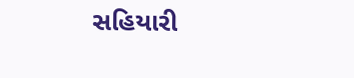સહિયારી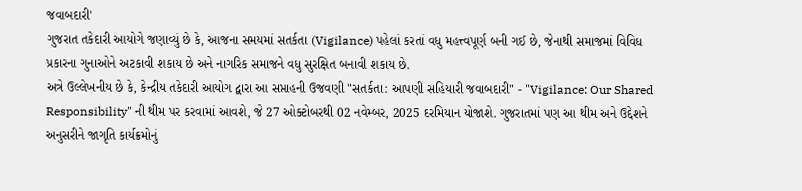જવાબદારી'
ગુજરાત તકેદારી આયોગે જણાવ્યું છે કે, આજના સમયમાં સતર્કતા (Vigilance) પહેલાં કરતાં વધુ મહત્ત્વપૂર્ણ બની ગઈ છે, જેનાથી સમાજમાં વિવિધ પ્રકારના ગુનાઓને અટકાવી શકાય છે અને નાગરિક સમાજને વધુ સુરક્ષિત બનાવી શકાય છે.
અત્રે ઉલ્લેખનીય છે કે, કેન્દ્રીય તકેદારી આયોગ દ્વારા આ સપ્તાહની ઉજવણી "સતર્કતા: આપણી સહિયારી જવાબદારી" - "Vigilance: Our Shared Responsibility" ની થીમ પર કરવામાં આવશે, જે 27 ઓક્ટોબરથી 02 નવેમ્બર, 2025 દરમિયાન યોજાશે. ગુજરાતમાં પણ આ થીમ અને ઉદ્દેશને અનુસરીને જાગૃતિ કાર્યક્રમોનું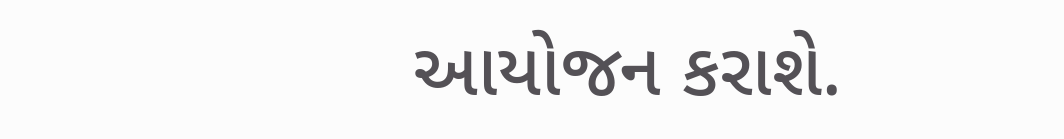આયોજન કરાશે.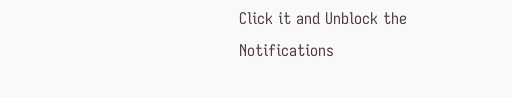Click it and Unblock the Notifications